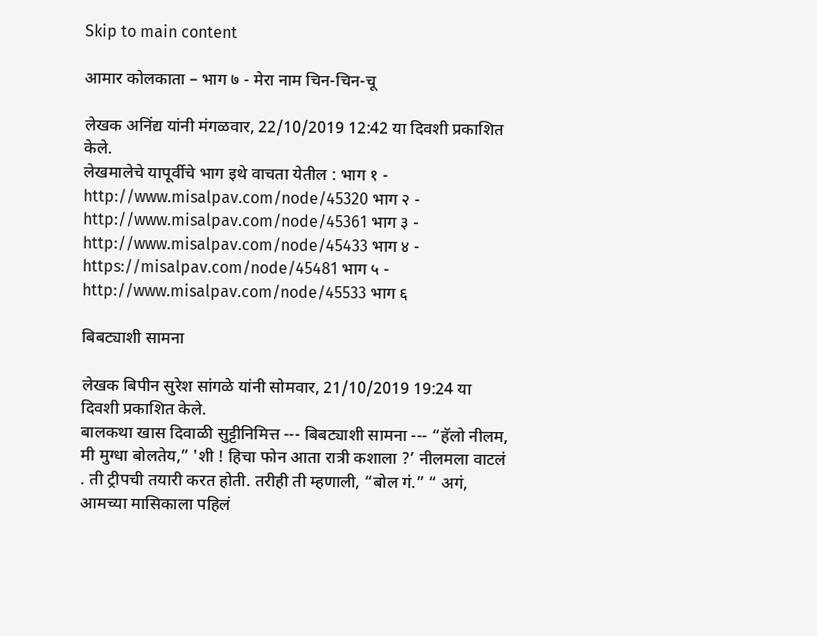Skip to main content

आमार कोलकाता – भाग ७ - मेरा नाम चिन-चिन-चू

लेखक अनिंद्य यांनी मंगळवार, 22/10/2019 12:42 या दिवशी प्रकाशित केले.
लेखमालेचे यापूर्वीचे भाग इथे वाचता येतील : भाग १ - http://www.misalpav.com/node/45320 भाग २ - http://www.misalpav.com/node/45361 भाग ३ - http://www.misalpav.com/node/45433 भाग ४ - https://misalpav.com/node/45481 भाग ५ - http://www.misalpav.com/node/45533 भाग ६

बिबट्याशी सामना

लेखक बिपीन सुरेश सांगळे यांनी सोमवार, 21/10/2019 19:24 या दिवशी प्रकाशित केले.
बालकथा खास दिवाळी सुट्टीनिमित्त --- बिबट्याशी सामना --- “हॅलो नीलम, मी मुग्धा बोलतेय,” 'शी ! हिचा फोन आता रात्री कशाला ?’ नीलमला वाटलं . ती ट्रीपची तयारी करत होती. तरीही ती म्हणाली, “बोल गं.” “ अगं, आमच्या मासिकाला पहिलं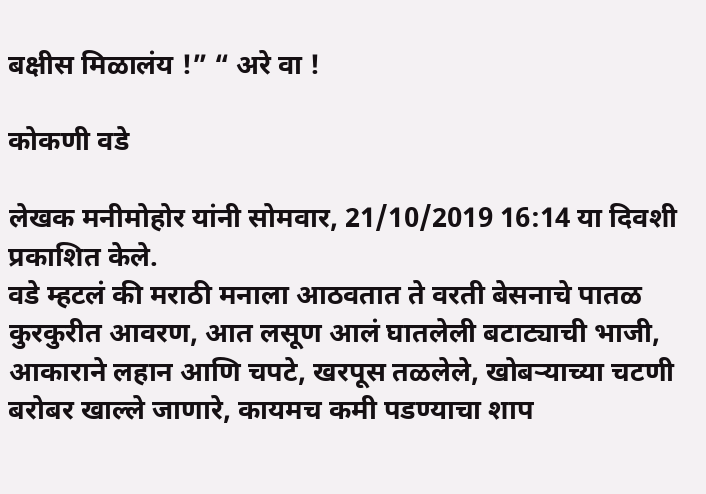बक्षीस मिळालंय !” “ अरे वा !

कोकणी वडे

लेखक मनीमोहोर यांनी सोमवार, 21/10/2019 16:14 या दिवशी प्रकाशित केले.
वडे म्हटलं की मराठी मनाला आठवतात ते वरती बेसनाचे पातळ कुरकुरीत आवरण, आत लसूण आलं घातलेली बटाट्याची भाजी, आकाराने लहान आणि चपटे, खरपूस तळलेले, खोबऱ्याच्या चटणी बरोबर खाल्ले जाणारे, कायमच कमी पडण्याचा शाप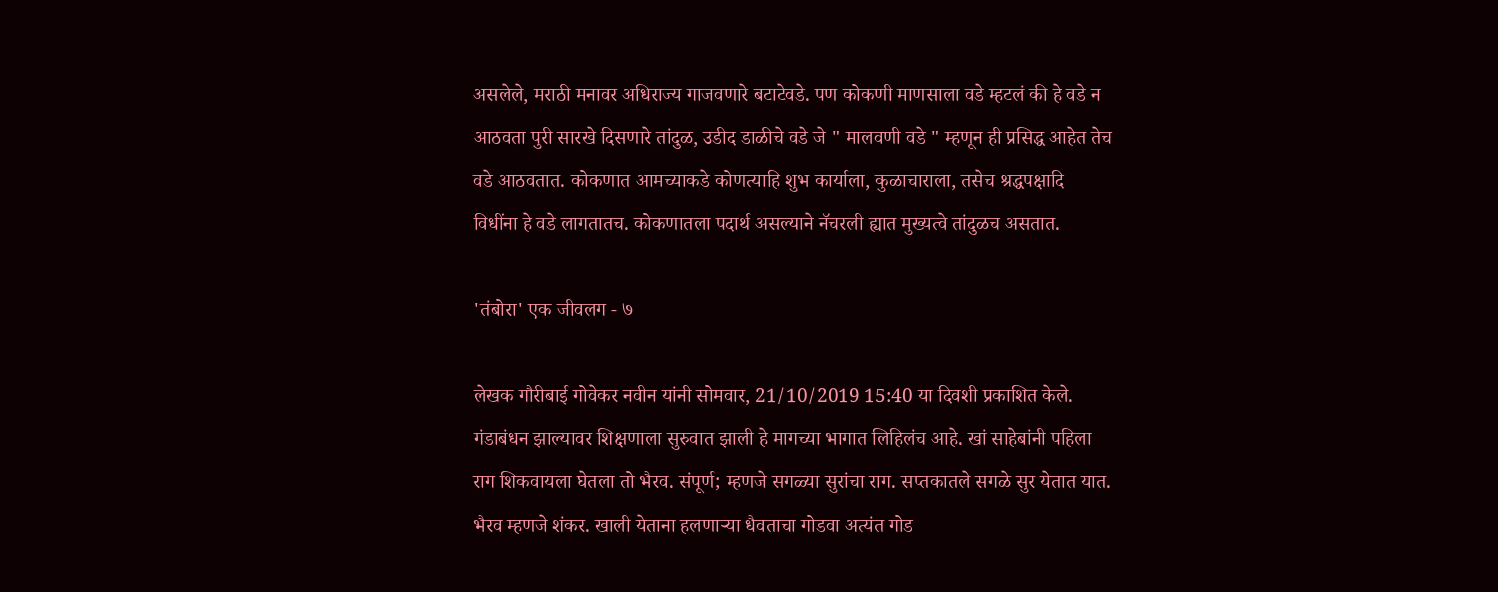असलेले, मराठी मनावर अधिराज्य गाजवणारे बटाटेवडे. पण कोकणी माणसाला वडे म्हटलं की हे वडे न आठवता पुरी सारखे दिसणारे तांदुळ, उडीद डाळीचे वडे जे " मालवणी वडे " म्हणून ही प्रसिद्ध आहेत तेच वडे आठवतात. कोकणात आमच्याकडे कोणत्याहि शुभ कार्याला, कुळाचाराला, तसेच श्रद्धपक्षादि विधींना हे वडे लागतातच. कोकणातला पदार्थ असल्याने नॅचरली ह्यात मुख्यत्वे तांदुळच असतात.

'तंबोरा' एक जीवलग - ७

लेखक गौरीबाई गोवेकर नवीन यांनी सोमवार, 21/10/2019 15:40 या दिवशी प्रकाशित केले.
गंडाबंधन झाल्यावर शिक्षणाला सुरुवात झाली हे मागच्या भागात लिहिलंच आहे. खां साहेबांनी पहिला राग शिकवायला घेतला तो भैरव. संपूर्ण; म्हणजे सगळ्या सुरांचा राग. सप्तकातले सगळे सुर येतात यात. भैरव म्हणजे शंकर. खाली येताना हलणार्‍या धैवताचा गोडवा अत्यंत गोड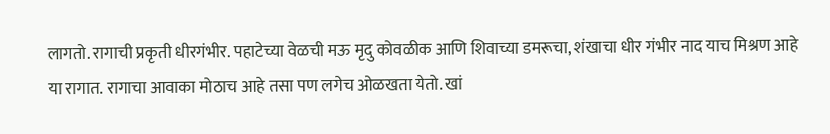लागतो. रागाची प्रकृती धीरगंभीर. पहाटेच्या वेळची मऊ मृदु कोवळीक आणि शिवाच्या डमरूचा, शंखाचा धीर गंभीर नाद याच मिश्रण आहे या रागात. रागाचा आवाका मोठाच आहे तसा पण लगेच ओळखता येतो. खां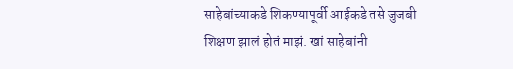साहेबांच्याकडे शिकण्यापूर्वी आईकडे तसे जुजबी शिक्षण झालं होतं माझं. खां साहेबांनी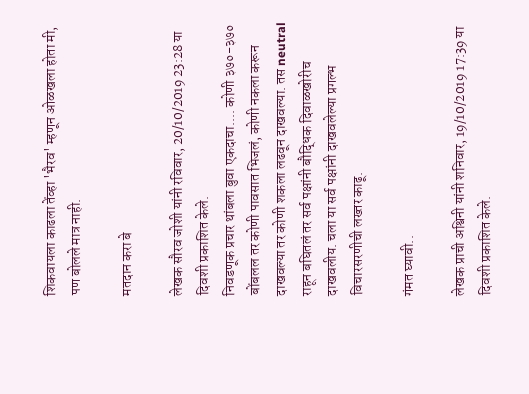शिकवायला काढला तेंव्हा 'भैरव' म्हणून ओळखला होता मी, पण बोलले मात्र नाही.

मतदान करा बे

लेखक सौरव जोशी यांनी रविवार, 20/10/2019 23:28 या दिवशी प्रकाशित केले.
निवडणूक प्रचार थांबला बुवा एकदाचा.... कोणी ३७०-३७० बोंबलल तर कोणी पावसात भिजलं, कोणी नकला करून दाखवल्या तर कोणी शकला लढवून दाखवल्या. तस neutral राहून बघितलं तर सर्व पक्षांनी बौद्धिक दिवाळखोरीच दाखवलीय. चला या सर्व पक्षांनी दाखवलेल्या प्रगल्भ विचारसरणीची लख्तर काढू.

गंमत घ्यावी..

लेखक प्राची अश्विनी यांनी शनिवार, 19/10/2019 17:39 या दिवशी प्रकाशित केले.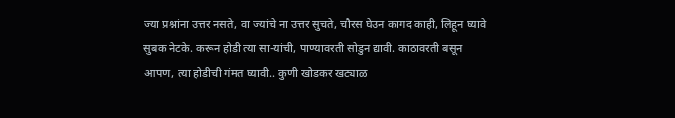ज्या प्रश्नांना उत्तर नसते, वा ज्यांचे ना उत्तर सुचते, चौरस घेउन कागद काही, लिहून घ्यावे सुबक नेटके. करून होडी त्या सा-यांची, पाण्यावरती सोडुन द्यावी. काठावरती बसून आपण, त्या होडीची गंमत घ्यावी.. कुणी खोडकर खट्याळ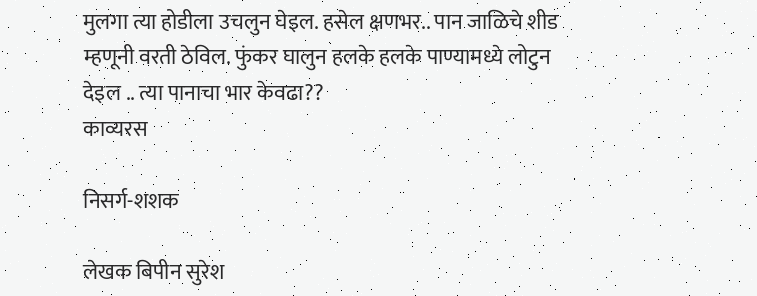मुलगा त्या होडीला उचलुन घेइल. हसेल क्षणभर.. पान जाळिचे शीड म्हणूनी वरती ठेविल. फुंकर घालुन हलके हलके पाण्यामध्ये लोटुन देइल .. त्या पानाचा भार केवढा??
काव्यरस

निसर्ग-शशक

लेखक बिपीन सुरेश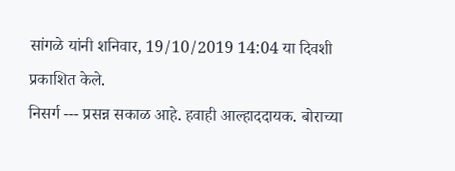सांगळे यांनी शनिवार, 19/10/2019 14:04 या दिवशी प्रकाशित केले.
निसर्ग --- प्रसन्न सकाळ आहे. हवाही आल्हाददायक. बोराच्या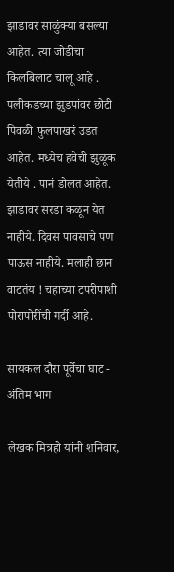झाडावर साळुंक्या बसल्या आहेत. त्या जोडीचा किलबिलाट चालू आहे . पलीकडच्या झुडपांवर छोटी पिवळी फुलपाखरं उडत आहेत. मध्येच हवेची झुळूक येतीये . पानं डोलत आहेत. झाडावर सरडा कळून येत नाहीये. दिवस पावसाचे पण पाऊस नाहीये. मलाही छान वाटतंय ! चहाच्या टपरीपाशी पोरापोरींची गर्दी आहे.

सायकल दौरा पूर्वेचा घाट - अंतिम भाग

लेखक मित्रहो यांनी शनिवार,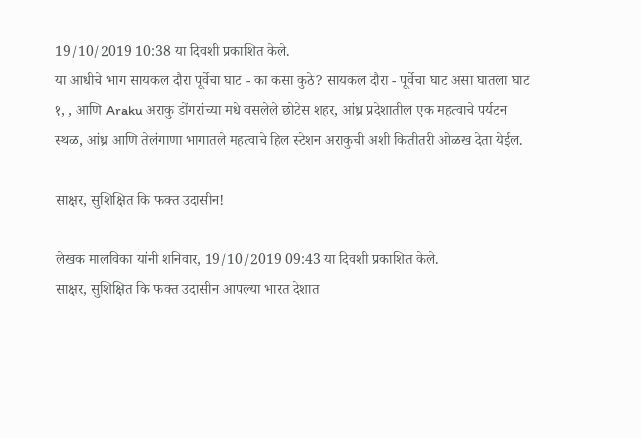19/10/2019 10:38 या दिवशी प्रकाशित केले.
या आधीचे भाग सायकल दौरा पूर्वेचा घाट - का कसा कुठे? सायकल दौरा - पूर्वेचा घाट असा घातला घाट १, , आणि Araku अराकु डोंगरांच्या मधे वसलेले छोटेस शहर, आंध्र प्रदेशातील एक महत्वाचे पर्यटन स्थळ, आंध्र आणि तेलंगाणा भागातले महत्वाचे हिल स्टेशन अराकुची अशी कितीतरी ओळख देता येईल.

साक्षर, सुशिक्षित कि फक्त उदासीन!

लेखक मालविका यांनी शनिवार, 19/10/2019 09:43 या दिवशी प्रकाशित केले.
साक्षर, सुशिक्षित कि फक्त उदासीन आपल्या भारत देशात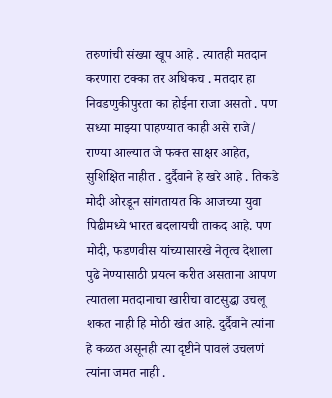तरुणांची संख्या खूप आहे . त्यातही मतदान करणारा टक्का तर अधिकच . मतदार हा निवडणुकीपुरता का होईना राजा असतो . पण सध्या माझ्या पाहण्यात काही असे राजे/ राण्या आल्यात जे फक्त साक्षर आहेत, सुशिक्षित नाहीत . दुर्दैवाने हे खरे आहे . तिकडे मोदी ओरडून सांगतायत कि आजच्या युवा पिढीमध्ये भारत बदलायची ताकद आहे. पण मोदी, फडणवीस यांच्यासारखे नेतृत्व देशाला पुढे नेण्यासाठी प्रयत्न करीत असताना आपण त्यातला मतदानाचा खारीचा वाटसुद्धा उचलू शकत नाही हि मोठी खंत आहे. दुर्दैवाने त्यांना हे कळत असूनही त्या दृष्टीने पावलं उचलणं त्यांना जमत नाही .